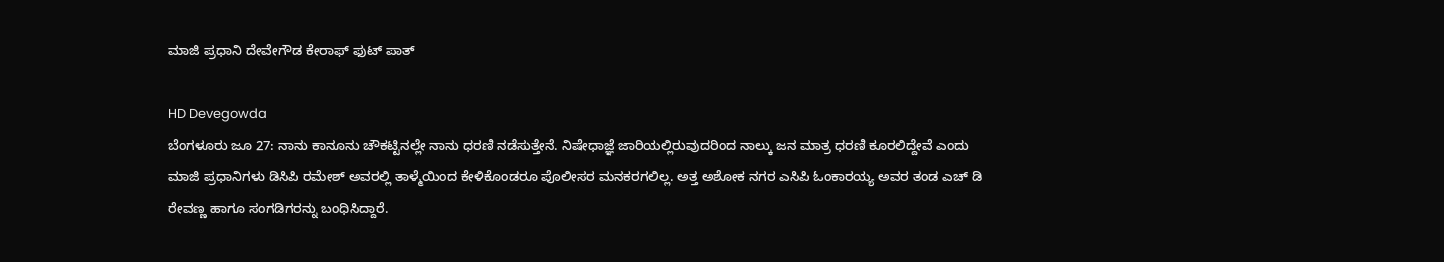ಮಾಜಿ ಪ್ರಧಾನಿ ದೇವೇಗೌಡ ಕೇರಾಫ್ ಫುಟ್ ಪಾತ್

HD Devegowda
ಬೆಂಗಳೂರು ಜೂ 27: ನಾನು ಕಾನೂನು ಚೌಕಟ್ಟಿನಲ್ಲೇ ನಾನು ಧರಣಿ ನಡೆಸುತ್ತೇನೆ. ನಿಷೇಧಾಜ್ಞೆ ಜಾರಿಯಲ್ಲಿರುವುದರಿಂದ ನಾಲ್ಕು ಜನ ಮಾತ್ರ ಧರಣಿ ಕೂರಲಿದ್ದೇವೆ ಎಂದು ಮಾಜಿ ಪ್ರಧಾನಿಗಳು ಡಿಸಿಪಿ ರಮೇಶ್ ಅವರಲ್ಲಿ ತಾಳ್ಮೆಯಿಂದ ಕೇಳಿಕೊಂಡರೂ ಪೊಲೀಸರ ಮನಕರಗಲಿಲ್ಲ. ಅತ್ತ ಅಶೋಕ ನಗರ ಎಸಿಪಿ ಓಂಕಾರಯ್ಯ ಅವರ ತಂಡ ಎಚ್ ಡಿ ರೇವಣ್ಣ ಹಾಗೂ ಸಂಗಡಿಗರನ್ನು ಬಂಧಿಸಿದ್ದಾರೆ.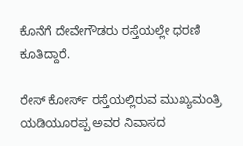ಕೊನೆಗೆ ದೇವೇಗೌಡರು ರಸ್ತೆಯಲ್ಲೇ ಧರಣಿ ಕೂತಿದ್ದಾರೆ.

ರೇಸ್ ಕೋರ್ಸ್ ರಸ್ತೆಯಲ್ಲಿರುವ ಮುಖ್ಯಮಂತ್ರಿ ಯಡಿಯೂರಪ್ಪ ಅವರ ನಿವಾಸದ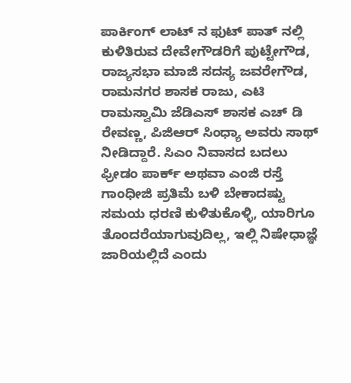ಪಾರ್ಕಿಂಗ್ ಲಾಟ್ ನ ಫುಟ್ ಪಾತ್ ನಲ್ಲಿ ಕುಳಿತಿರುವ ದೇವೇಗೌಡರಿಗೆ ಪುಟ್ಟೇಗೌಡ, ರಾಜ್ಯಸಭಾ ಮಾಜಿ ಸದಸ್ಯ ಜವರೇಗೌಡ, ರಾಮನಗರ ಶಾಸಕ ರಾಜು, ಎಟಿ ರಾಮಸ್ವಾಮಿ ಜೆಡಿಎಸ್ ಶಾಸಕ ಎಚ್ ಡಿ ರೇವಣ್ಣ, ಪಿಜಿಆರ್ ಸಿಂಧ್ಯಾ ಅವರು ಸಾಥ್ ನೀಡಿದ್ದಾರೆ. ಸಿಎಂ ನಿವಾಸದ ಬದಲು ಫ್ರೀಡಂ ಪಾರ್ಕ್ ಅಥವಾ ಎಂಜಿ ರಸ್ತೆ ಗಾಂಧೀಜಿ ಪ್ರತಿಮೆ ಬಳಿ ಬೇಕಾದಷ್ಟು ಸಮಯ ಧರಣಿ ಕುಳಿತುಕೊಳ್ಳಿ, ಯಾರಿಗೂ ತೊಂದರೆಯಾಗುವುದಿಲ್ಲ, ಇಲ್ಲಿ ನಿಷೇಧಾಜ್ಞೆ ಜಾರಿಯಲ್ಲಿದೆ ಎಂದು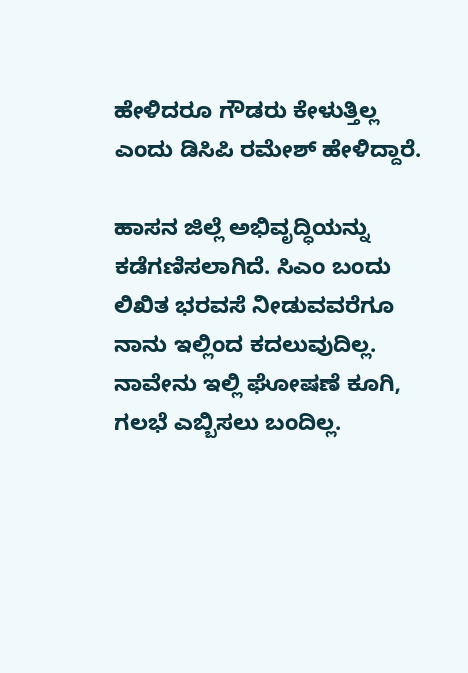ಹೇಳಿದರೂ ಗೌಡರು ಕೇಳುತ್ತಿಲ್ಲ ಎಂದು ಡಿಸಿಪಿ ರಮೇಶ್ ಹೇಳಿದ್ದಾರೆ.

ಹಾಸನ ಜಿಲ್ಲೆ ಅಭಿವೃದ್ಧಿಯನ್ನು ಕಡೆಗಣಿಸಲಾಗಿದೆ. ಸಿಎಂ ಬಂದು ಲಿಖಿತ ಭರವಸೆ ನೀಡುವವರೆಗೂ ನಾನು ಇಲ್ಲಿಂದ ಕದಲುವುದಿಲ್ಲ. ನಾವೇನು ಇಲ್ಲಿ ಘೋಷಣೆ ಕೂಗಿ, ಗಲಭೆ ಎಬ್ಬಿಸಲು ಬಂದಿಲ್ಲ.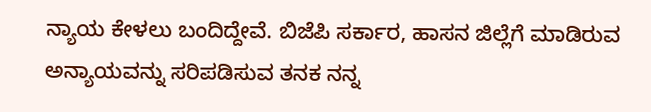ನ್ಯಾಯ ಕೇಳಲು ಬಂದಿದ್ದೇವೆ. ಬಿಜೆಪಿ ಸರ್ಕಾರ, ಹಾಸನ ಜಿಲ್ಲೆಗೆ ಮಾಡಿರುವ ಅನ್ಯಾಯವನ್ನು ಸರಿಪಡಿಸುವ ತನಕ ನನ್ನ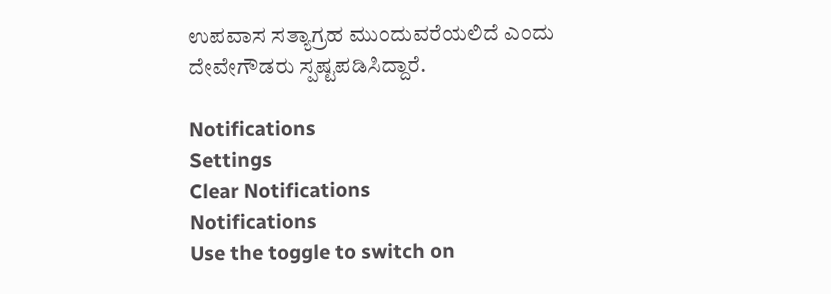ಉಪವಾಸ ಸತ್ಯಾಗ್ರಹ ಮುಂದುವರೆಯಲಿದೆ ಎಂದು ದೇವೇಗೌಡರು ಸ್ಪಷ್ಟಪಡಿಸಿದ್ದಾರೆ.

Notifications
Settings
Clear Notifications
Notifications
Use the toggle to switch on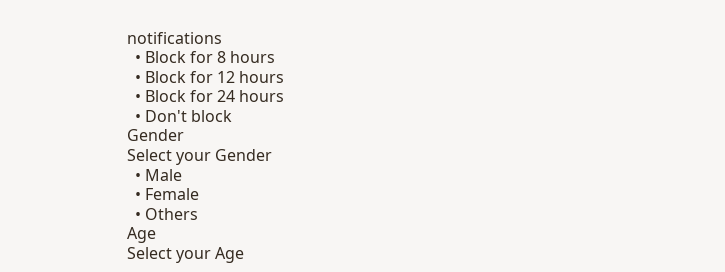notifications
  • Block for 8 hours
  • Block for 12 hours
  • Block for 24 hours
  • Don't block
Gender
Select your Gender
  • Male
  • Female
  • Others
Age
Select your Age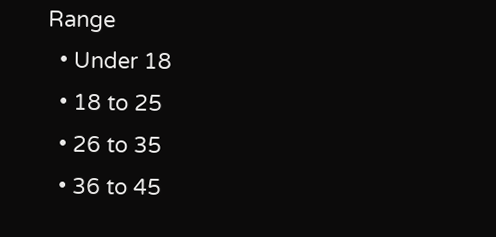Range
  • Under 18
  • 18 to 25
  • 26 to 35
  • 36 to 45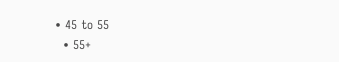• 45 to 55
  • 55+